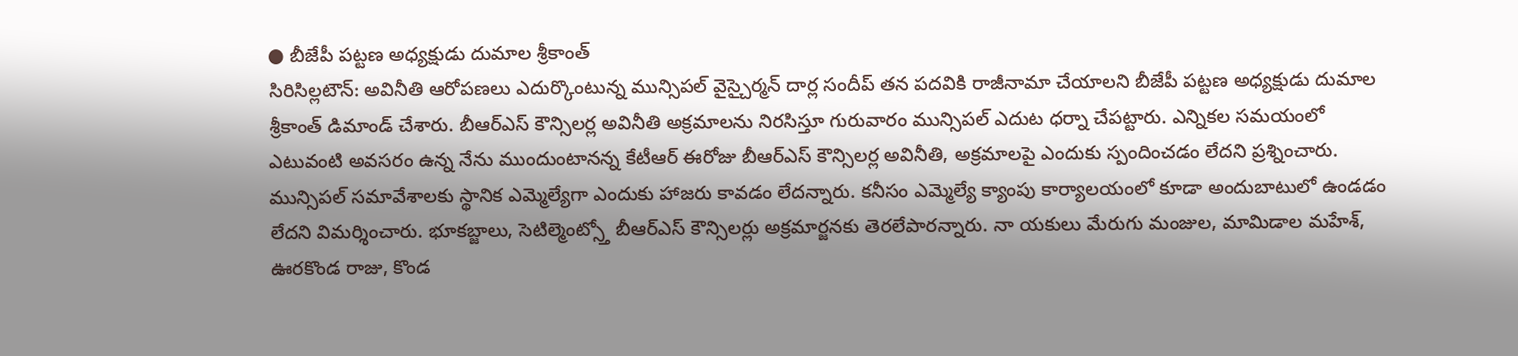● బీజేపీ పట్టణ అధ్యక్షుడు దుమాల శ్రీకాంత్
సిరిసిల్లటౌన్: అవినీతి ఆరోపణలు ఎదుర్కొంటున్న మున్సిపల్ వైస్చైర్మన్ దార్ల సందీప్ తన పదవికి రాజీనామా చేయాలని బీజేపీ పట్టణ అధ్యక్షుడు దుమాల శ్రీకాంత్ డిమాండ్ చేశారు. బీఆర్ఎస్ కౌన్సిలర్ల అవినీతి అక్రమాలను నిరసిస్తూ గురువారం మున్సిపల్ ఎదుట ధర్నా చేపట్టారు. ఎన్నికల సమయంలో ఎటువంటి అవసరం ఉన్న నేను ముందుంటానన్న కేటీఆర్ ఈరోజు బీఆర్ఎస్ కౌన్సిలర్ల అవినీతి, అక్రమాలపై ఎందుకు స్పందించడం లేదని ప్రశ్నించారు. మున్సిపల్ సమావేశాలకు స్థానిక ఎమ్మెల్యేగా ఎందుకు హాజరు కావడం లేదన్నారు. కనీసం ఎమ్మెల్యే క్యాంపు కార్యాలయంలో కూడా అందుబాటులో ఉండడం లేదని విమర్శించారు. భూకబ్జాలు, సెటిల్మెంట్స్తో బీఆర్ఎస్ కౌన్సిలర్లు అక్రమార్జనకు తెరలేపారన్నారు. నా యకులు మేరుగు మంజుల, మామిడాల మహేశ్, ఊరకొండ రాజు, కొండ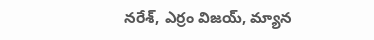నరేశ్, ఎర్రం విజయ్, మ్యాన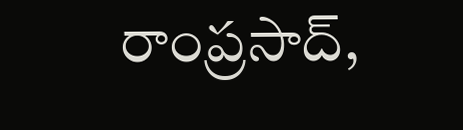రాంప్రసాద్,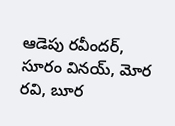ఆడెపు రవీందర్, సూరం వినయ్, మోర రవి, బూర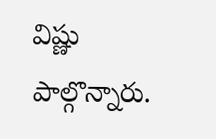విష్ణు పాల్గొన్నారు.